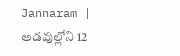Jannaram | అడవుల్లోని 12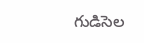గుడిసెల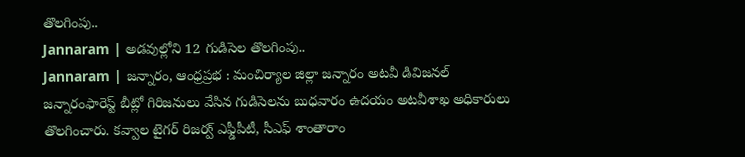తొలగింపు..
Jannaram | అడవుల్లోని 12 గుడిసెల తొలగింపు..
Jannaram | జన్నారం, ఆంధ్రప్రభ : మంచిర్యాల జిల్లా జన్నారం అటవీ డివిజనల్ జన్నారంఫారెస్ట్ బీట్లో గిరిజనులు వేసిన గుడిసెలను బుధవారం ఉదయం అటవీశాఖ అధికారులు తొలగించారు. కవ్వాల టైగర్ రిజర్వ్ ఎఫ్డీపీటీ, సీఎఫ్ శాంతారాం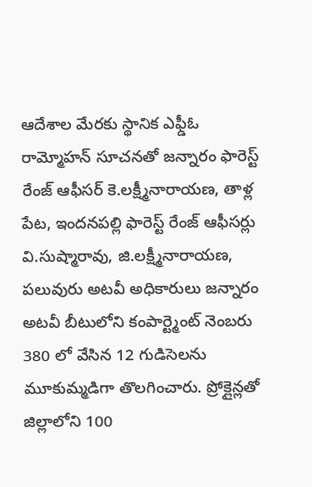ఆదేశాల మేరకు స్థానిక ఎఫ్డీఓ రామ్మోహన్ సూచనతో జన్నారం ఫారెస్ట్ రేంజ్ ఆఫీసర్ కె.లక్ష్మీనారాయణ, తాళ్ల పేట, ఇందనపల్లి ఫారెస్ట్ రేంజ్ ఆఫీసర్లు వి.సుష్మారావు, జి.లక్ష్మీనారాయణ, పలువురు అటవీ అధికారులు జన్నారం అటవీ బీటులోని కంపార్ట్మెంట్ నెంబరు 380 లో వేసిన 12 గుడిసెలను మూకుమ్మడిగా తొలగించారు. ప్రోక్లైన్లతో జిల్లాలోని 100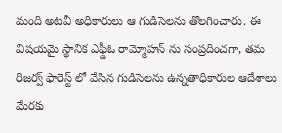మంది అటవీ అధికారులు ఆ గుడిసెలను తొలగించారు. ఈ విషయమై స్థానిక ఎఫ్డీఓ రామ్మోహన్ ను సంప్రదించగా, తమ రిజర్వ్ ఫారెస్ట్ లో వేసిన గుడిసెలను ఉన్నతాధికారుల ఆదేశాలు మేరకు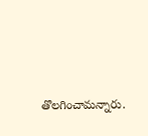తొలగించామన్నారు.